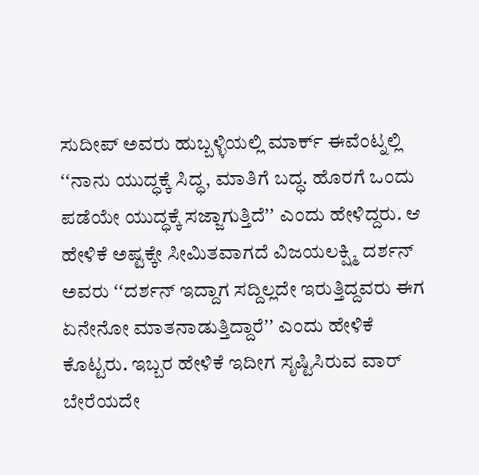ಸುದೀಪ್ ಅವರು ಹುಬ್ಬಳ್ಳಿಯಲ್ಲಿ ಮಾರ್ಕ್ ಈವೆಂಟ್ನಲ್ಲಿ ʻʻನಾನು ಯುದ್ಧಕ್ಕೆ ಸಿದ್ಧ, ಮಾತಿಗೆ ಬದ್ಧ. ಹೊರಗೆ ಒಂದು ಪಡೆಯೇ ಯುದ್ಧಕ್ಕೆ ಸಜ್ಜಾಗುತ್ತಿದೆʼʼ ಎಂದು ಹೇಳಿದ್ದರು. ಆ ಹೇಳಿಕೆ ಅಷ್ಟಕ್ಕೇ ಸೀಮಿತವಾಗದೆ ವಿಜಯಲಕ್ಷ್ಮಿ ದರ್ಶನ್ ಅವರು ʻʻದರ್ಶನ್ ಇದ್ದಾಗ ಸದ್ದಿಲ್ಲದೇ ಇರುತ್ತಿದ್ದವರು ಈಗ ಏನೇನೋ ಮಾತನಾಡುತ್ತಿದ್ದಾರೆʼʼ ಎಂದು ಹೇಳಿಕೆ ಕೊಟ್ಟರು. ಇಬ್ಬರ ಹೇಳಿಕೆ ಇದೀಗ ಸೃಷ್ಟಿಸಿರುವ ವಾರ್ ಬೇರೆಯದೇ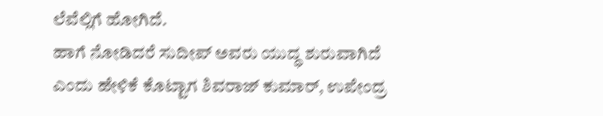ಲೆವೆಲ್ಲಿಗೆ ಹೋಗಿದೆ.
ಹಾಗೆ ನೋಡಿದರೆ ಸುದೀಪ್ ಅವರು ಯುದ್ಧ ಶುರುವಾಗಿದೆ ಎಂದು ಹೇಳಿಕೆ ಕೊಟ್ಟಾಗ ಶಿವರಾಜ್ ಕುಮಾರ್, ಉಪೇಂದ್ರ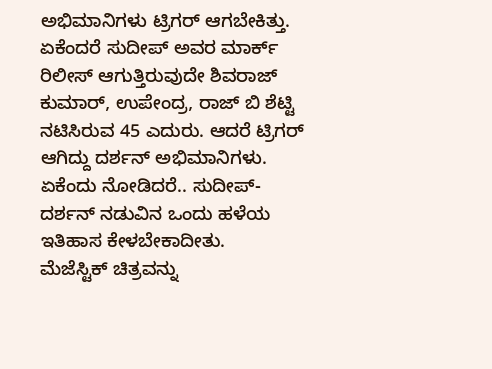ಅಭಿಮಾನಿಗಳು ಟ್ರಿಗರ್ ಆಗಬೇಕಿತ್ತು. ಏಕೆಂದರೆ ಸುದೀಪ್ ಅವರ ಮಾರ್ಕ್ ರಿಲೀಸ್ ಆಗುತ್ತಿರುವುದೇ ಶಿವರಾಜ್ ಕುಮಾರ್, ಉಪೇಂದ್ರ, ರಾಜ್ ಬಿ ಶೆಟ್ಟಿ ನಟಿಸಿರುವ 45 ಎದುರು. ಆದರೆ ಟ್ರಿಗರ್ ಆಗಿದ್ದು ದರ್ಶನ್ ಅಭಿಮಾನಿಗಳು. ಏಕೆಂದು ನೋಡಿದರೆ.. ಸುದೀಪ್-ದರ್ಶನ್ ನಡುವಿನ ಒಂದು ಹಳೆಯ ಇತಿಹಾಸ ಕೇಳಬೇಕಾದೀತು.
ಮೆಜೆಸ್ಟಿಕ್ ಚಿತ್ರವನ್ನು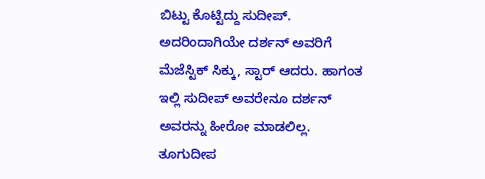ಬಿಟ್ಟು ಕೊಟ್ಟಿದ್ದು ಸುದೀಪ್. ಅದರಿಂದಾಗಿಯೇ ದರ್ಶನ್ ಅವರಿಗೆ ಮೆಜೆಸ್ಟಿಕ್ ಸಿಕ್ಕು, ಸ್ಟಾರ್ ಆದರು. ಹಾಗಂತ ಇಲ್ಲಿ ಸುದೀಪ್ ಅವರೇನೂ ದರ್ಶನ್ ಅವರನ್ನು ಹೀರೋ ಮಾಡಲಿಲ್ಲ. ತೂಗುದೀಪ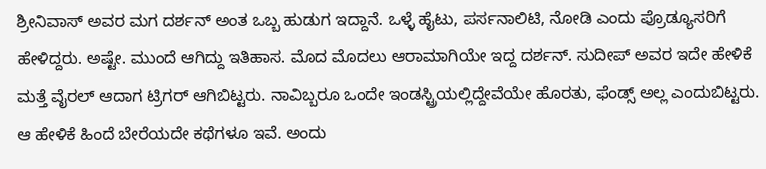ಶ್ರೀನಿವಾಸ್ ಅವರ ಮಗ ದರ್ಶನ್ ಅಂತ ಒಬ್ಬ ಹುಡುಗ ಇದ್ದಾನೆ. ಒಳ್ಳೆ ಹೈಟು, ಪರ್ಸನಾಲಿಟಿ, ನೋಡಿ ಎಂದು ಪ್ರೊಡ್ಯೂಸರಿಗೆ ಹೇಳಿದ್ದರು. ಅಷ್ಟೇ. ಮುಂದೆ ಆಗಿದ್ದು ಇತಿಹಾಸ. ಮೊದ ಮೊದಲು ಆರಾಮಾಗಿಯೇ ಇದ್ದ ದರ್ಶನ್. ಸುದೀಪ್ ಅವರ ಇದೇ ಹೇಳಿಕೆ ಮತ್ತೆ ವೈರಲ್ ಆದಾಗ ಟ್ರಿಗರ್ ಆಗಿಬಿಟ್ಟರು. ನಾವಿಬ್ಬರೂ ಒಂದೇ ಇಂಡಸ್ಟ್ರಿಯಲ್ಲಿದ್ದೇವೆಯೇ ಹೊರತು, ಫೆಂಡ್ಸ್ ಅಲ್ಲ ಎಂದುಬಿಟ್ಟರು. ಆ ಹೇಳಿಕೆ ಹಿಂದೆ ಬೇರೆಯದೇ ಕಥೆಗಳೂ ಇವೆ. ಅಂದು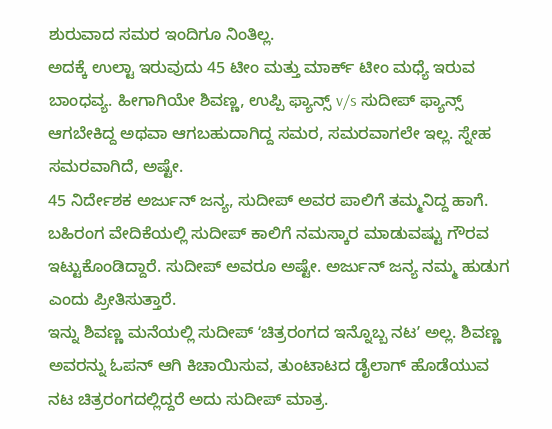ಶುರುವಾದ ಸಮರ ಇಂದಿಗೂ ನಿಂತಿಲ್ಲ.
ಅದಕ್ಕೆ ಉಲ್ಟಾ ಇರುವುದು 45 ಟೀಂ ಮತ್ತು ಮಾರ್ಕ್ ಟೀಂ ಮಧ್ಯೆ ಇರುವ ಬಾಂಧವ್ಯ. ಹೀಗಾಗಿಯೇ ಶಿವಣ್ಣ, ಉಪ್ಪಿ ಫ್ಯಾನ್ಸ್ v/s ಸುದೀಪ್ ಫ್ಯಾನ್ಸ್ ಆಗಬೇಕಿದ್ದ ಅಥವಾ ಆಗಬಹುದಾಗಿದ್ದ ಸಮರ, ಸಮರವಾಗಲೇ ಇಲ್ಲ. ಸ್ನೇಹ ಸಮರವಾಗಿದೆ, ಅಷ್ಟೇ.
45 ನಿರ್ದೇಶಕ ಅರ್ಜುನ್ ಜನ್ಯ, ಸುದೀಪ್ ಅವರ ಪಾಲಿಗೆ ತಮ್ಮನಿದ್ದ ಹಾಗೆ. ಬಹಿರಂಗ ವೇದಿಕೆಯಲ್ಲಿ ಸುದೀಪ್ ಕಾಲಿಗೆ ನಮಸ್ಕಾರ ಮಾಡುವಷ್ಟು ಗೌರವ ಇಟ್ಟುಕೊಂಡಿದ್ದಾರೆ. ಸುದೀಪ್ ಅವರೂ ಅಷ್ಟೇ. ಅರ್ಜುನ್ ಜನ್ಯ ನಮ್ಮ ಹುಡುಗ ಎಂದು ಪ್ರೀತಿಸುತ್ತಾರೆ.
ಇನ್ನು ಶಿವಣ್ಣ ಮನೆಯಲ್ಲಿ ಸುದೀಪ್ ʻಚಿತ್ರರಂಗದ ಇನ್ನೊಬ್ಬ ನಟʼ ಅಲ್ಲ. ಶಿವಣ್ಣ ಅವರನ್ನು ಓಪನ್ ಆಗಿ ಕಿಚಾಯಿಸುವ, ತುಂಟಾಟದ ಡೈಲಾಗ್ ಹೊಡೆಯುವ ನಟ ಚಿತ್ರರಂಗದಲ್ಲಿದ್ದರೆ ಅದು ಸುದೀಪ್ ಮಾತ್ರ.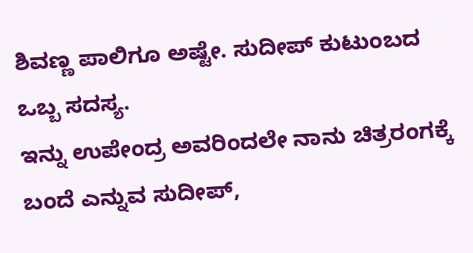ಶಿವಣ್ಣ ಪಾಲಿಗೂ ಅಷ್ಟೇ. ಸುದೀಪ್ ಕುಟುಂಬದ ಒಬ್ಬ ಸದಸ್ಯ.
ಇನ್ನು ಉಪೇಂದ್ರ ಅವರಿಂದಲೇ ನಾನು ಚಿತ್ರರಂಗಕ್ಕೆ ಬಂದೆ ಎನ್ನುವ ಸುದೀಪ್,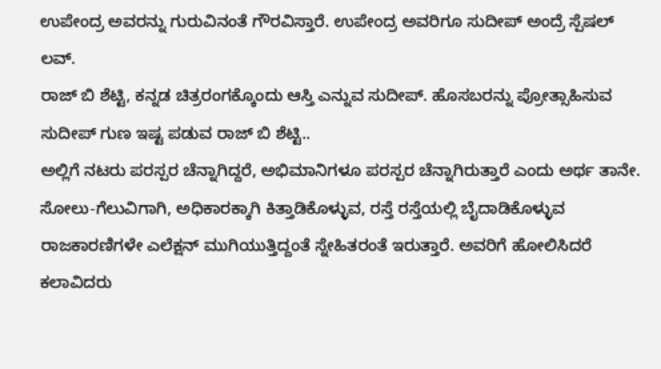ಉಪೇಂದ್ರ ಅವರನ್ನು ಗುರುವಿನಂತೆ ಗೌರವಿಸ್ತಾರೆ. ಉಪೇಂದ್ರ ಅವರಿಗೂ ಸುದೀಪ್ ಅಂದ್ರೆ ಸ್ಪೆಷಲ್ ಲವ್.
ರಾಜ್ ಬಿ ಶೆಟ್ಟಿ, ಕನ್ನಡ ಚಿತ್ರರಂಗಕ್ಕೊಂದು ಆಸ್ತಿ ಎನ್ನುವ ಸುದೀಪ್. ಹೊಸಬರನ್ನು ಪ್ರೋತ್ಸಾಹಿಸುವ ಸುದೀಪ್ ಗುಣ ಇಷ್ಟ ಪಡುವ ರಾಜ್ ಬಿ ಶೆಟ್ಟಿ..
ಅಲ್ಲಿಗೆ ನಟರು ಪರಸ್ಪರ ಚೆನ್ನಾಗಿದ್ದರೆ, ಅಭಿಮಾನಿಗಳೂ ಪರಸ್ಪರ ಚೆನ್ನಾಗಿರುತ್ತಾರೆ ಎಂದು ಅರ್ಥ ತಾನೇ. ಸೋಲು-ಗೆಲುವಿಗಾಗಿ, ಅಧಿಕಾರಕ್ಕಾಗಿ ಕಿತ್ತಾಡಿಕೊಳ್ಳುವ, ರಸ್ತೆ ರಸ್ತೆಯಲ್ಲಿ ಬೈದಾಡಿಕೊಳ್ಳುವ ರಾಜಕಾರಣಿಗಳೇ ಎಲೆಕ್ಷನ್ ಮುಗಿಯುತ್ತಿದ್ದಂತೆ ಸ್ನೇಹಿತರಂತೆ ಇರುತ್ತಾರೆ. ಅವರಿಗೆ ಹೋಲಿಸಿದರೆ ಕಲಾವಿದರು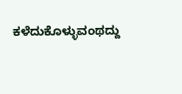ಕಳೆದುಕೊಳ್ಳುವಂಥದ್ದು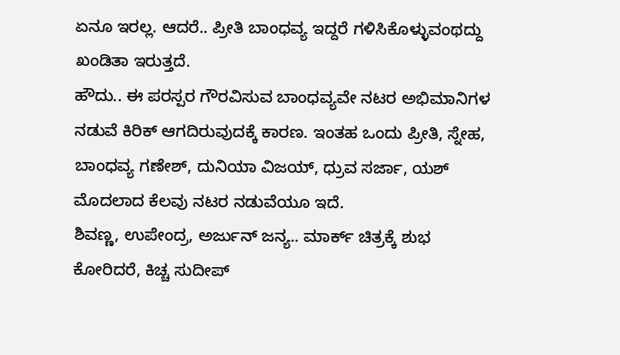ಏನೂ ಇರಲ್ಲ. ಆದರೆ.. ಪ್ರೀತಿ ಬಾಂಧವ್ಯ ಇದ್ದರೆ ಗಳಿಸಿಕೊಳ್ಳುವಂಥದ್ದು ಖಂಡಿತಾ ಇರುತ್ತದೆ.
ಹೌದು.. ಈ ಪರಸ್ಪರ ಗೌರವಿಸುವ ಬಾಂಧವ್ಯವೇ ನಟರ ಅಭಿಮಾನಿಗಳ ನಡುವೆ ಕಿರಿಕ್ ಆಗದಿರುವುದಕ್ಕೆ ಕಾರಣ. ಇಂತಹ ಒಂದು ಪ್ರೀತಿ, ಸ್ನೇಹ, ಬಾಂಧವ್ಯ ಗಣೇಶ್, ದುನಿಯಾ ವಿಜಯ್, ಧ್ರುವ ಸರ್ಜಾ, ಯಶ್ ಮೊದಲಾದ ಕೆಲವು ನಟರ ನಡುವೆಯೂ ಇದೆ.
ಶಿವಣ್ಣ, ಉಪೇಂದ್ರ, ಅರ್ಜುನ್ ಜನ್ಯ.. ಮಾರ್ಕ್ ಚಿತ್ರಕ್ಕೆ ಶುಭ ಕೋರಿದರೆ, ಕಿಚ್ಚ ಸುದೀಪ್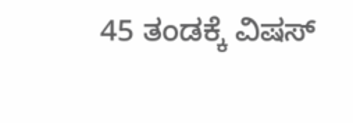45 ತಂಡಕ್ಕೆ ವಿಷಸ್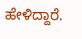ಹೇಳಿದ್ದಾರೆ.